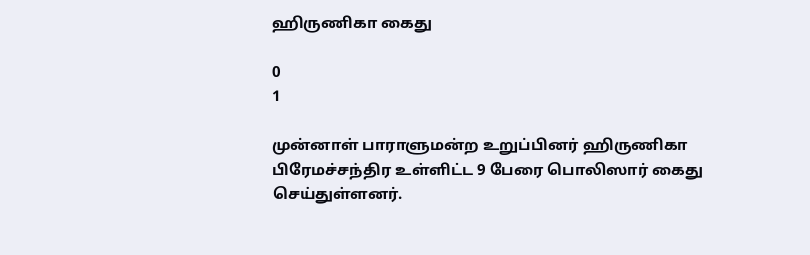ஹிருணிகா கைது

0
1

முன்னாள் பாராளுமன்ற உறுப்பினர் ஹிருணிகா பிரேமச்சந்திர உள்ளிட்ட 9 பேரை பொலிஸார் கைது செய்துள்ளனர்.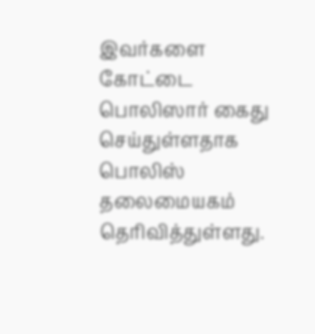இவர்களை கோட்டை பொலிஸார் கைது செய்துள்ளதாக பொலிஸ் தலைமையகம் தெரிவித்துள்ளது.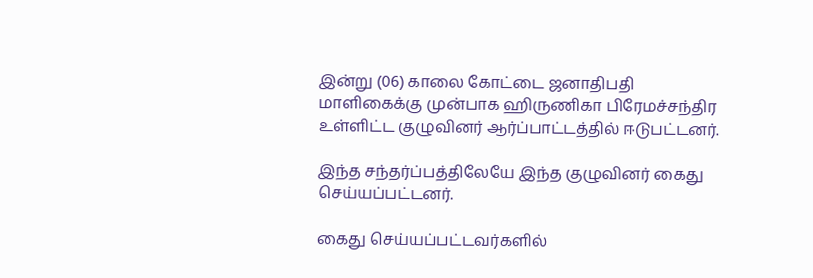இன்று (06) காலை கோட்டை ஜனாதிபதி மாளிகைக்கு முன்பாக ஹிருணிகா பிரேமச்சந்திர உள்ளிட்ட குழுவினர் ஆர்ப்பாட்டத்தில் ஈடுபட்டனர்.

இந்த சந்தர்ப்பத்திலேயே இந்த குழுவினர் கைது செய்யப்பட்டனர்.

கைது செய்யப்பட்டவர்களில்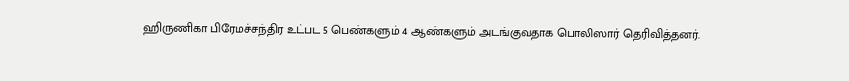ஹிருணிகா பிரேமச்சந்திர உட்பட 5 பெண்களும் 4 ஆண்களும் அடங்குவதாக பொலிஸார் தெரிவித்தனர்.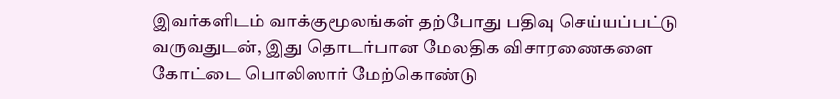இவர்களிடம் வாக்குமூலங்கள் தற்போது பதிவு செய்யப்பட்டு வருவதுடன், இது தொடர்பான மேலதிக விசாரணைகளை கோட்டை பொலிஸார் மேற்கொண்டு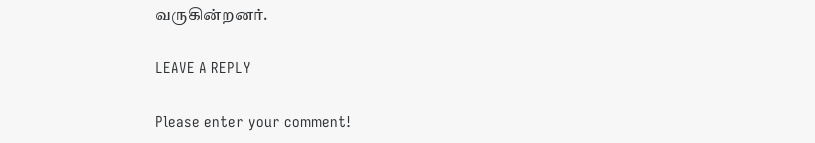வருகின்றனர்.

LEAVE A REPLY

Please enter your comment!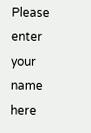Please enter your name here